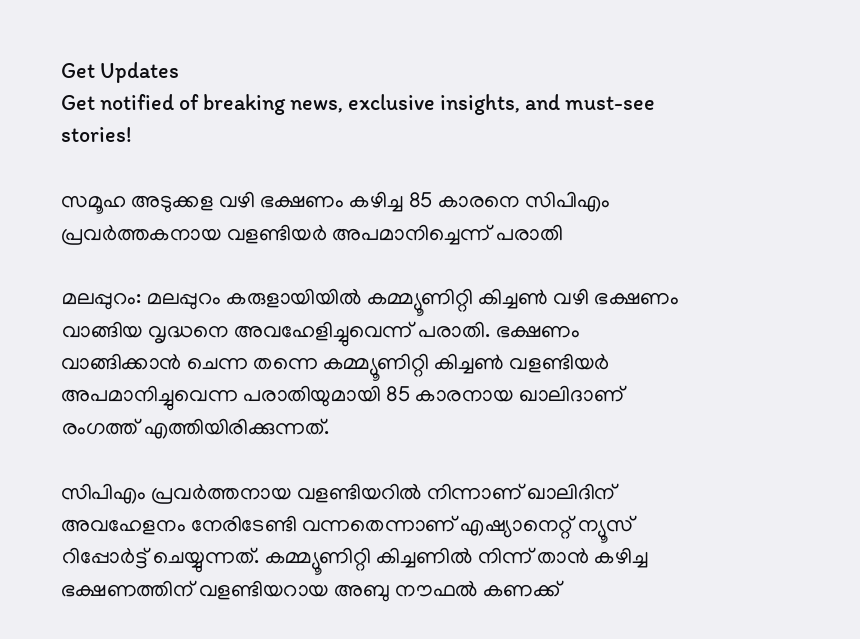Get Updates
Get notified of breaking news, exclusive insights, and must-see stories!

സമൂഹ അടുക്കള വഴി ഭക്ഷണം കഴിച്ച 85 കാരനെ സിപിഎം പ്രവര്‍ത്തകനായ വളണ്ടിയര്‍ അപമാനിച്ചെന്ന് പരാതി

മലപ്പുറം: മലപ്പുറം കരുളായിയില്‍ കമ്മ്യൂണിറ്റി കിച്ചണ്‍ വഴി ഭക്ഷണം വാങ്ങിയ വൃദ്ധനെ അവഹേളിച്ചുവെന്ന് പരാതി. ഭക്ഷണം വാങ്ങിക്കാന്‍ ചെന്ന തന്നെ കമ്മ്യൂണിറ്റി കിച്ചണ്‍ വളണ്ടിയര്‍ അപമാനിച്ചുവെന്ന പരാതിയുമായി 85 കാരനായ ഖാലിദാണ് രംഗത്ത് എത്തിയിരിക്കുന്നത്.

സിപിഎം പ്രവര്‍ത്തനായ വളണ്ടിയറില്‍ നിന്നാണ് ഖാലിദിന് അവഹേളനം നേരിടേണ്ടി വന്നതെന്നാണ് എഷ്യാനെറ്റ് ന്യൂസ് റിപ്പോര്‍ട്ട് ചെയ്യുന്നത്. കമ്മ്യൂണിറ്റി കിച്ചണില്‍ നിന്ന് താന്‍ കഴിച്ച ഭക്ഷണത്തിന് വളണ്ടിയറായ അബു നൗഫല്‍ കണക്ക്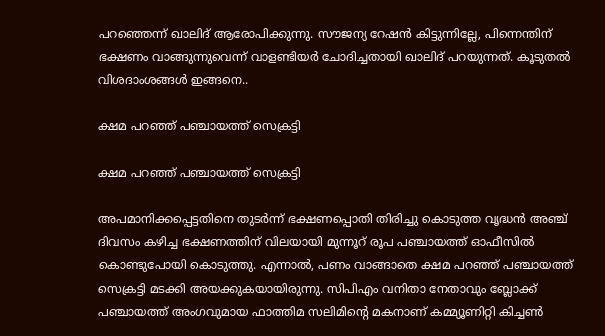പറഞ്ഞെന്ന് ഖാലിദ് ആരോപിക്കുന്നു. സൗജന്യ റേഷൻ കിട്ടുന്നില്ലേ, പിന്നെന്തിന് ഭക്ഷണം വാങ്ങുന്നുവെന്ന് വാളണ്ടിയര്‍ ചോദിച്ചതായി ഖാലിദ് പറയുന്നത്. കൂടുതല്‍ വിശദാംശങ്ങള്‍ ഇങ്ങനെ..

ക്ഷമ പറഞ്ഞ് പഞ്ചായത്ത് സെക്രട്ടി

ക്ഷമ പറഞ്ഞ് പഞ്ചായത്ത് സെക്രട്ടി

അപമാനിക്കപ്പെട്ടതിനെ തുടര്‍ന്ന് ഭക്ഷണപ്പൊതി തിരിച്ചു കൊടുത്ത വൃദ്ധന്‍ അഞ്ച് ദിവസം കഴിച്ച ഭക്ഷണത്തിന് വിലയായി മുന്നൂറ് രൂപ പഞ്ചായത്ത് ഓഫീസില്‍ കൊണ്ടുപോയി കൊടുത്തു. എന്നാൽ, പണം വാങ്ങാതെ ക്ഷമ പറഞ്ഞ് പഞ്ചായത്ത് സെക്രട്ടി മടക്കി അയക്കുകയായിരുന്നു. സിപിഎം വനിതാ നേതാവും ബ്ലോക്ക് പഞ്ചായത്ത് അംഗവുമായ ഫാത്തിമ സലിമിന്‍റെ മകനാണ് കമ്മ്യൂണിറ്റി കിച്ചണ്‍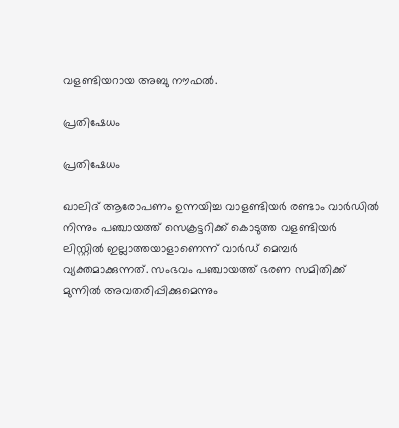വളണ്ടിയറായ അബു നൗഫൽ.

പ്രതിഷേധം

പ്രതിഷേധം

ഖാലിദ് ആരോപണം ഉന്നയിച്ച വാളണ്ടിയര്‍ രണ്ടാം വാർഡില്‍ നിന്നും പഞ്ചായത്ത് സെക്രട്ടറിക്ക് കൊടുത്ത വളണ്ടിയർ ലിസ്റ്റിൽ ഇല്ലാത്തയാളാണെന്ന് വാർഡ് മെമ്പർ വ്യക്തമാക്കുന്നത്. സംഭവം പഞ്ചായത്ത് ഭരണ സമിതിക്ക് മുന്നില്‍ അവതരിപ്പിക്കുമെന്നും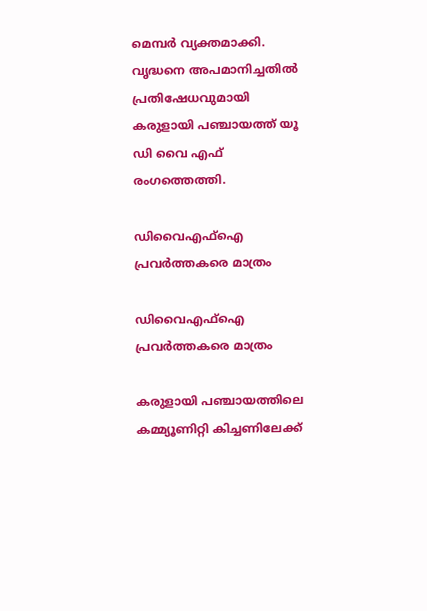മെമ്പര്‍ വ്യക്തമാക്കി. വൃദ്ധനെ അപമാനിച്ചതില്‍ പ്രതിഷേധവുമായി കരുളായി പഞ്ചായത്ത് യൂ ഡി വൈ എഫ് രംഗത്തെത്തി.

ഡിവൈഎഫ്ഐ പ്രവര്‍ത്തകരെ മാത്രം

ഡിവൈഎഫ്ഐ പ്രവര്‍ത്തകരെ മാത്രം

കരുളായി പഞ്ചായത്തിലെ കമ്മ്യൂണിറ്റി കിച്ചണിലേക്ക്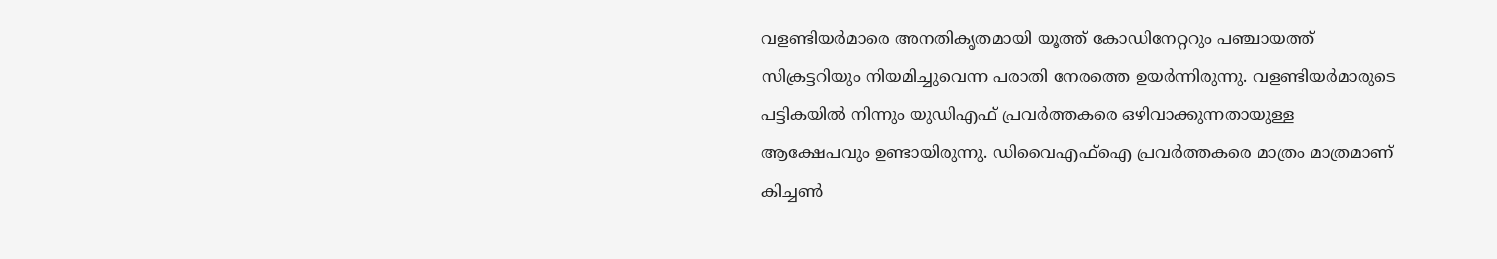വളണ്ടിയർമാരെ അനതികൃതമായി യൂത്ത് കോഡിനേറ്ററും പഞ്ചായത്ത് സിക്രട്ടറിയും നിയമിച്ചുവെന്ന പരാതി നേരത്തെ ഉയർന്നിരുന്നു. വളണ്ടിയര്‍മാരുടെ പട്ടികയില്‍ നിന്നും യുഡിഎഫ് പ്രവര്‍ത്തകരെ ഒഴിവാക്കുന്നതായുള്ള ആക്ഷേപവും ഉണ്ടായിരുന്നു. ഡിവൈഎഫ്ഐ പ്രവര്‍ത്തകരെ മാത്രം മാത്രമാണ് കിച്ചണ്‍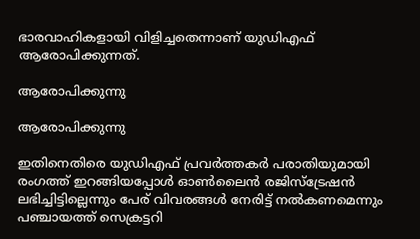ഭാരവാഹികളായി വിളിച്ചതെന്നാണ് യുഡിഎഫ് ആരോപിക്കുന്നത്.

ആരോപിക്കുന്നു

ആരോപിക്കുന്നു

ഇതിനെതിരെ യുഡിഎഫ് പ്രവര്‍ത്തകര്‍ പരാതിയുമായി രംഗത്ത് ഇറങ്ങിയപ്പോള്‍ ഓണ്‍ലൈന്‍ രജിസ്ട്രേഷന്‍ ലഭിച്ചിട്ടില്ലെന്നും പേര് വിവരങ്ങള്‍ നേരിട്ട് നല്‍കണമെന്നും പഞ്ചായത്ത് സെക്രട്ടറി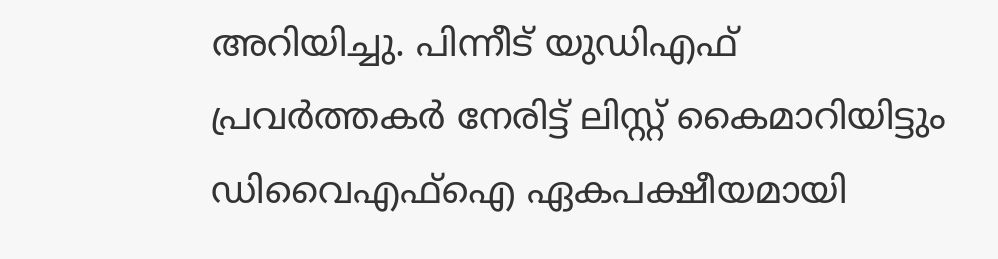അറിയിച്ചു. പിന്നീട് യുഡിഎഫ് പ്രവര്‍ത്തകര്‍ നേരിട്ട് ലിസ്റ്റ് കൈമാറിയിട്ടും ഡിവൈഎഫ്ഐ ഏകപക്ഷീയമായി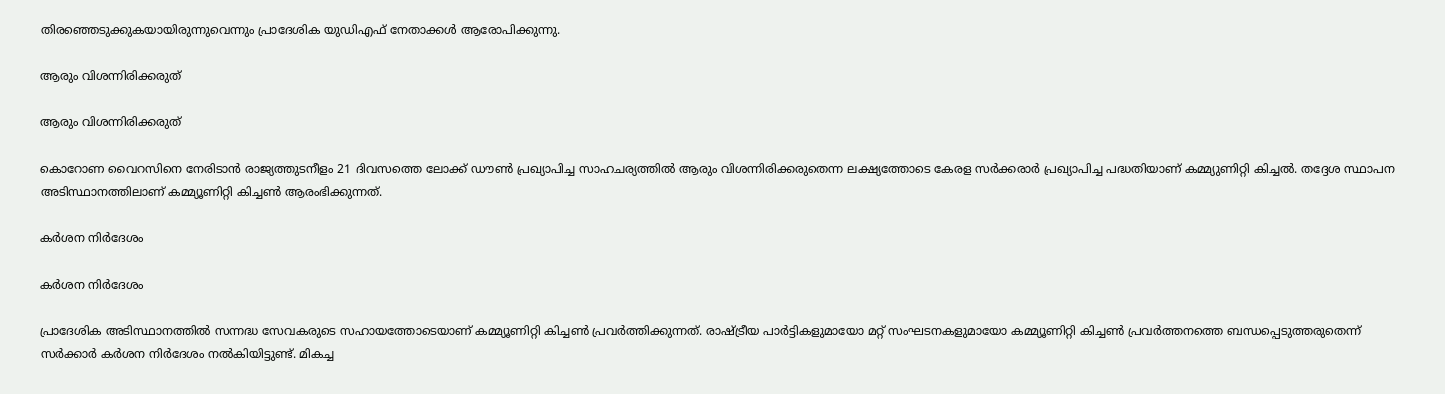തിരഞ്ഞെടുക്കുകയായിരുന്നുവെന്നും പ്രാദേശിക യുഡിഎഫ് നേതാക്കള്‍ ആരോപിക്കുന്നു.

ആരും വിശന്നിരിക്കരുത്

ആരും വിശന്നിരിക്കരുത്

കൊറോണ വൈറസിനെ നേരിടാന്‍ രാജ്യത്തുടനീളം 21 ദിവസത്തെ ലോക്ക് ഡൗണ്‍ പ്രഖ്യാപിച്ച സാഹചര്യത്തില്‍ ആരും വിശന്നിരിക്കരുതെന്ന ലക്ഷ്യത്തോടെ കേരള സര്‍ക്കരാര്‍ പ്രഖ്യാപിച്ച പദ്ധതിയാണ് കമ്മ്യുണിറ്റി കിച്ചല്‍. തദ്ദേശ സ്ഥാപന അടിസ്ഥാനത്തിലാണ് കമ്മ്യൂണിറ്റി കിച്ചണ്‍ ആരംഭിക്കുന്നത്.

കര്‍ശന നിര്‍ദേശം

കര്‍ശന നിര്‍ദേശം

പ്രാദേശിക അടിസ്ഥാനത്തില്‍ സന്നദ്ധ സേവകരുടെ സഹായത്തോടെയാണ് കമ്മ്യൂണിറ്റി കിച്ചണ്‍ പ്രവര്‍ത്തിക്കുന്നത്. രാഷ്ട്രീയ പാര്‍ട്ടികളുമായോ മറ്റ് സംഘടനകളുമായോ കമ്മ്യൂണിറ്റി കിച്ചണ്‍ പ്രവര്‍ത്തനത്തെ ബന്ധപ്പെടുത്തരുതെന്ന് സര്‍ക്കാര്‍ കര്‍ശന നിര്‍ദേശം നല്‍കിയിട്ടുണ്ട്. മികച്ച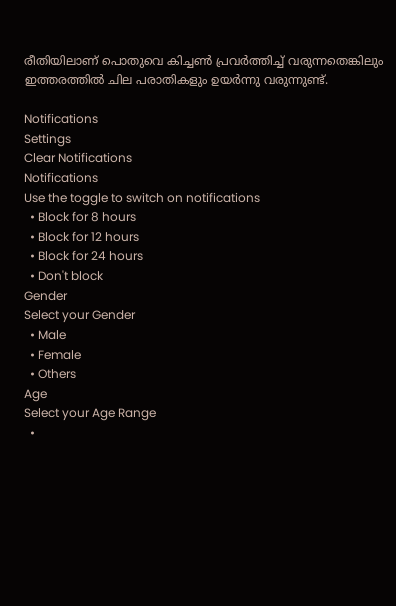രീതിയിലാണ് പൊതുവെ കിച്ചണ്‍ പ്രവര്‍ത്തിച്ച് വരുന്നതെങ്കിലും ഇത്തരത്തില്‍ ചില പരാതികളും ഉയര്‍ന്നു വരുന്നുണ്ട്.

Notifications
Settings
Clear Notifications
Notifications
Use the toggle to switch on notifications
  • Block for 8 hours
  • Block for 12 hours
  • Block for 24 hours
  • Don't block
Gender
Select your Gender
  • Male
  • Female
  • Others
Age
Select your Age Range
  •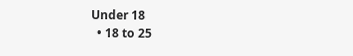Under 18
  • 18 to 25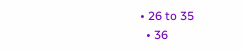• 26 to 35
  • 36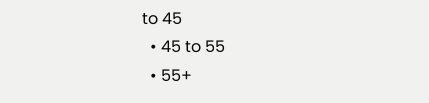to 45
  • 45 to 55
  • 55+